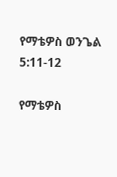የማቴዎስ ወንጌል 5:11-12

የማቴዎስ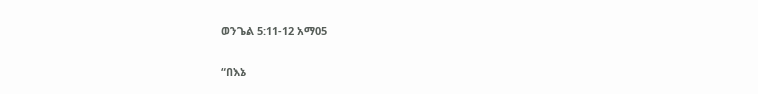ወንጌል 5:11-12 አማ05

“በእኔ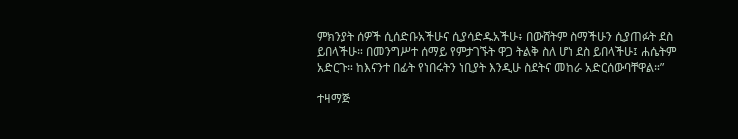ምክንያት ሰዎች ሲሰድቡአችሁና ሲያሳድዱአችሁ፥ በውሸትም ስማችሁን ሲያጠፉት ደስ ይበላችሁ። በመንግሥተ ሰማይ የምታገኙት ዋጋ ትልቅ ስለ ሆነ ደስ ይበላችሁ፤ ሐሴትም አድርጉ። ከእናንተ በፊት የነበሩትን ነቢያት እንዲሁ ስደትና መከራ አድርሰውባቸዋል።”

ተዛማጅ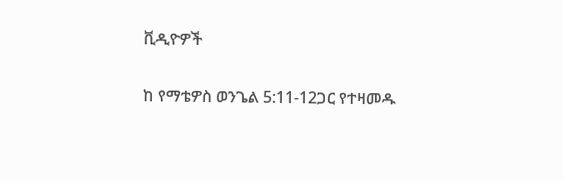ቪዲዮዎች

ከ የማቴዎስ ወንጌል 5:11-12ጋር የተዛመዱ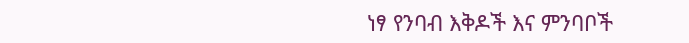ነፃ የንባብ እቅዶች እና ምንባቦች